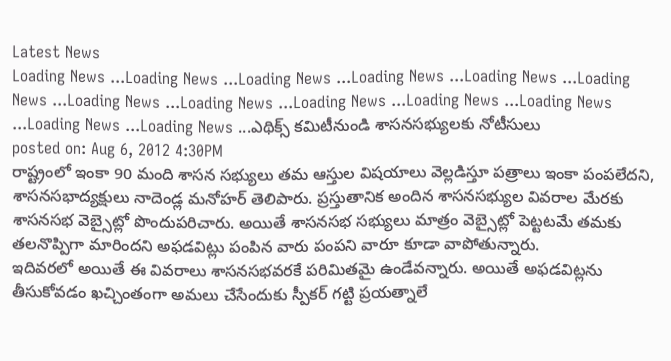Latest News
Loading News ...Loading News ...Loading News ...Loading News ...Loading News ...Loading News ...Loading News ...Loading News ...Loading News ...Loading News ...Loading News ...Loading News ...Loading News ...ఎథిక్స్ కమిటీనుండి శాసనసభ్యులకు నోటీసులు
posted on: Aug 6, 2012 4:30PM
రాష్ట్రంలో ఇంకా 90 మంది శాసన సభ్యులు తమ ఆస్తుల విషయాలు వెల్లడిస్తూ పత్రాలు ఇంకా పంపలేదని, శాసనసభాద్యక్షులు నాదెండ్ల మనోహర్ తెలిపారు. ప్రస్తుతానిక అందిన శాసనసభ్యుల వివరాల మేరకు శాసనసభ వెబ్సైట్లో పొందుపరిచారు. అయితే శాసనసభ సభ్యులు మాత్రం వెబ్సైట్లో పెట్టటమే తమకు తలనొప్పిగా మారిందని అఫడవిట్లు పంపిన వారు పంపని వారూ కూడా వాపోతున్నారు.
ఇదివరలో అయితే ఈ వివరాలు శాసనసభవరకే పరిమితమై ఉండేవన్నారు. అయితే అఫడవిట్లను తీసుకోవడం ఖచ్చింతంగా అమలు చేసేందుకు స్పీకర్ గట్టి ప్రయత్నాలే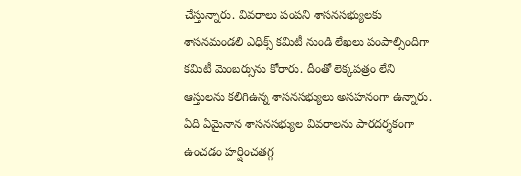చేస్తున్నారు. వివరాలు పంపని శాసనసభ్యులకు శాసనమండలి ఎధిక్స్ కమిటీ నుండి లేఖలు పంపాల్సిందిగా కమిటీ మెంబర్సును కోరారు. దీంతో లెక్కపత్రం లేని ఆస్తులను కలిగిఉన్న శాసనసభ్యులు అసహనంగా ఉన్నారు. ఏది ఏమైనాన శాసనసభ్యుల వివరాలను పారదర్శకంగా ఉంచడం హర్షించతగ్గ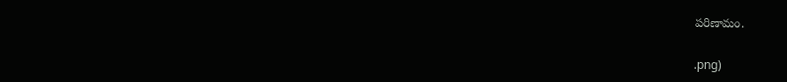పరిణామం.


.png)